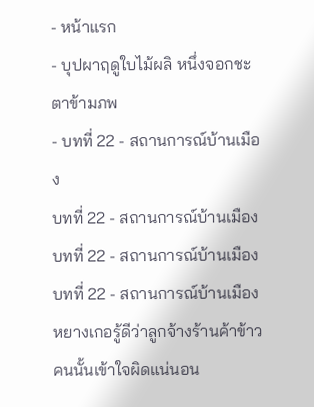- หน้าแรก
- บุปผาฤดูใบไม้ผลิ หนึ่งจอกชะตาข้ามภพ
- บทที่ 22 - สถานการณ์บ้านเมือง
บทที่ 22 - สถานการณ์บ้านเมือง
บทที่ 22 - สถานการณ์บ้านเมือง
บทที่ 22 - สถานการณ์บ้านเมือง
หยางเกอรู้ดีว่าลูกจ้างร้านค้าข้าวคนนั้นเข้าใจผิดแน่นอน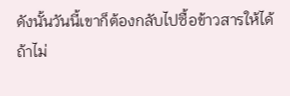ดังนั้นวันนี้เขาก็ต้องกลับไปซื้อข้าวสารให้ได้
ถ้าไม่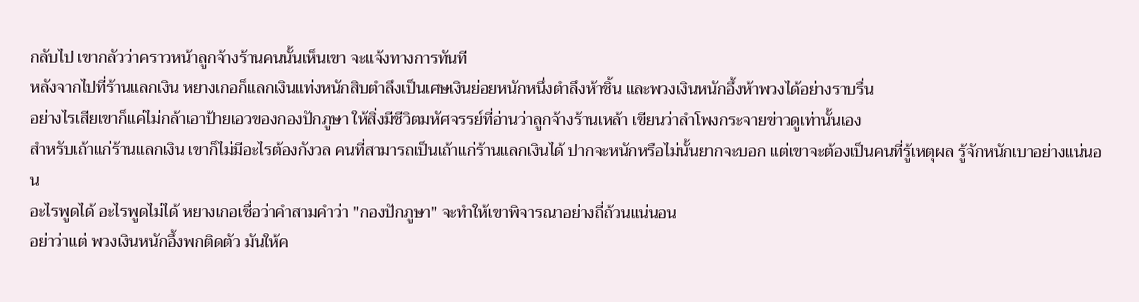กลับไป เขากลัวว่าคราวหน้าลูกจ้างร้านคนนั้นเห็นเขา จะแจ้งทางการทันที
หลังจากไปที่ร้านแลกเงิน หยางเกอก็แลกเงินแท่งหนักสิบตำลึงเป็นเศษเงินย่อยหนักหนึ่งตำลึงห้าชิ้น และพวงเงินหนักอึ้งห้าพวงได้อย่างราบรื่น
อย่างไรเสียเขาก็แค่ไม่กล้าเอาป้ายเอวของกองปักภูษา ให้สิ่งมีชีวิตมหัศจรรย์ที่อ่านว่าลูกจ้างร้านเหล้า เขียนว่าลำโพงกระจายข่าวดูเท่านั้นเอง
สำหรับเถ้าแก่ร้านแลกเงิน เขาก็ไม่มีอะไรต้องกังวล คนที่สามารถเป็นเถ้าแก่ร้านแลกเงินได้ ปากจะหนักหรือไม่นั้นยากจะบอก แต่เขาจะต้องเป็นคนที่รู้เหตุผล รู้จักหนักเบาอย่างแน่นอน
อะไรพูดได้ อะไรพูดไม่ได้ หยางเกอเชื่อว่าคำสามคำว่า "กองปักภูษา" จะทำให้เขาพิจารณาอย่างถี่ถ้วนแน่นอน
อย่าว่าแต่ พวงเงินหนักอึ้งพกติดตัว มันให้ค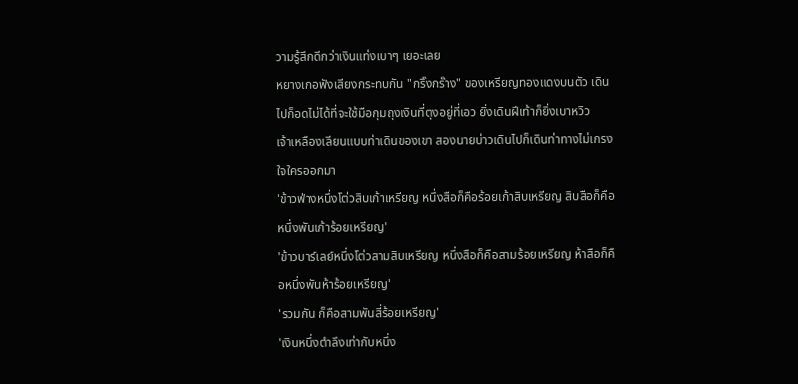วามรู้สึกดีกว่าเงินแท่งเบาๆ เยอะเลย
หยางเกอฟังเสียงกระทบกัน "กริ๊งกร๊าง" ของเหรียญทองแดงบนตัว เดินไปก็อดไม่ได้ที่จะใช้มือกุมถุงเงินที่ตุงอยู่ที่เอว ยิ่งเดินฝีเท้าก็ยิ่งเบาหวิว
เจ้าเหลืองเลียนแบบท่าเดินของเขา สองนายบ่าวเดินไปก็เดินท่าทางไม่เกรงใจใครออกมา
'ข้าวฟ่างหนึ่งโต่วสิบเก้าเหรียญ หนึ่งสือก็คือร้อยเก้าสิบเหรียญ สิบสือก็คือหนึ่งพันเก้าร้อยเหรียญ'
'ข้าวบาร์เลย์หนึ่งโต่วสามสิบเหรียญ หนึ่งสือก็คือสามร้อยเหรียญ ห้าสือก็คือหนึ่งพันห้าร้อยเหรียญ'
'รวมกัน ก็คือสามพันสี่ร้อยเหรียญ'
'เงินหนึ่งตำลึงเท่ากับหนึ่ง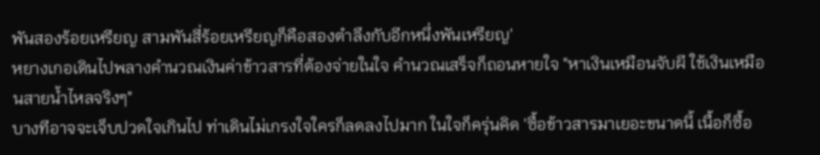พันสองร้อยเหรียญ สามพันสี่ร้อยเหรียญก็คือสองตำลึงกับอีกหนึ่งพันเหรียญ'
หยางเกอเดินไปพลางคำนวณเงินค่าข้าวสารที่ต้องจ่ายในใจ คำนวณเสร็จก็ถอนหายใจ "หาเงินเหมือนจับผี ใช้เงินเหมือนสายน้ำไหลจริงๆ"
บางทีอาจจะเจ็บปวดใจเกินไป ท่าเดินไม่เกรงใจใครก็ลดลงไปมาก ในใจก็ครุ่นคิด 'ซื้อข้าวสารมาเยอะขนาดนี้ เนื้อก็ซื้อ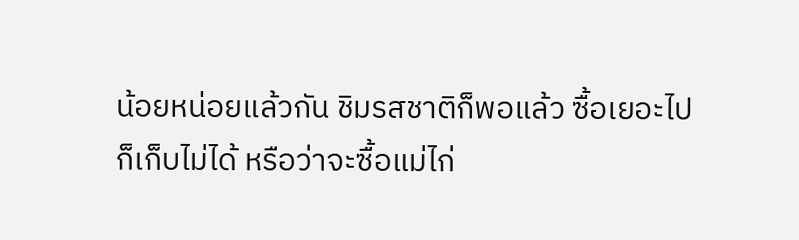น้อยหน่อยแล้วกัน ชิมรสชาติก็พอแล้ว ซื้อเยอะไปก็เก็บไม่ได้ หรือว่าจะซื้อแม่ไก่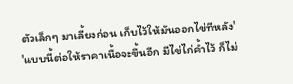ตัวเล็กๆ มาเลี้ยงก่อน เก็บไว้ให้มันออกไข่ทีหลัง'
'แบบนี้ต่อให้ราคาเนื้อจะขึ้นอีก มีไข่ไก่ค้ำไว้ ก็ไม่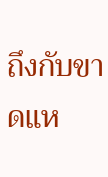ถึงกับขาดแห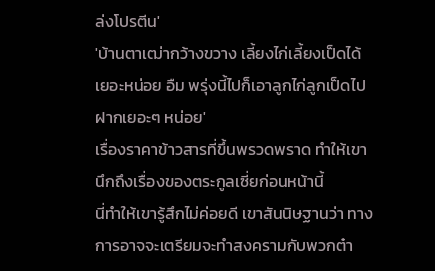ล่งโปรตีน'
'บ้านตาเฒ่ากว้างขวาง เลี้ยงไก่เลี้ยงเป็ดได้เยอะหน่อย อืม พรุ่งนี้ไปก็เอาลูกไก่ลูกเป็ดไปฝากเยอะๆ หน่อย'
เรื่องราคาข้าวสารที่ขึ้นพรวดพราด ทำให้เขานึกถึงเรื่องของตระกูลเซี่ยก่อนหน้านี้
นี่ทำให้เขารู้สึกไม่ค่อยดี เขาสันนิษฐานว่า ทางการอาจจะเตรียมจะทำสงครามกับพวกต๋า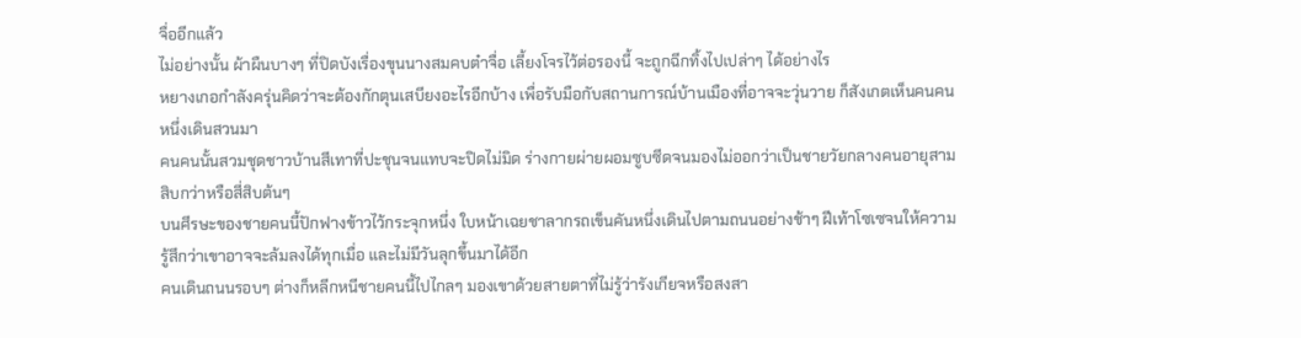จื่ออีกแล้ว
ไม่อย่างนั้น ผ้าผืนบางๆ ที่ปิดบังเรื่องขุนนางสมคบต๋าจื่อ เลี้ยงโจรไว้ต่อรองนี้ จะถูกฉีกทิ้งไปเปล่าๆ ได้อย่างไร
หยางเกอกำลังครุ่นคิดว่าจะต้องกักตุนเสบียงอะไรอีกบ้าง เพื่อรับมือกับสถานการณ์บ้านเมืองที่อาจจะวุ่นวาย ก็สังเกตเห็นคนคนหนึ่งเดินสวนมา
คนคนนั้นสวมชุดชาวบ้านสีเทาที่ปะชุนจนแทบจะปิดไม่มิด ร่างกายผ่ายผอมซูบซีดจนมองไม่ออกว่าเป็นชายวัยกลางคนอายุสามสิบกว่าหรือสี่สิบต้นๆ
บนศีรษะของชายคนนี้ปักฟางข้าวไว้กระจุกหนึ่ง ใบหน้าเฉยชาลากรถเข็นคันหนึ่งเดินไปตามถนนอย่างช้าๆ ฝีเท้าโซเซจนให้ความรู้สึกว่าเขาอาจจะล้มลงได้ทุกเมื่อ และไม่มีวันลุกขึ้นมาได้อีก
คนเดินถนนรอบๆ ต่างก็หลีกหนีชายคนนี้ไปไกลๆ มองเขาด้วยสายตาที่ไม่รู้ว่ารังเกียจหรือสงสา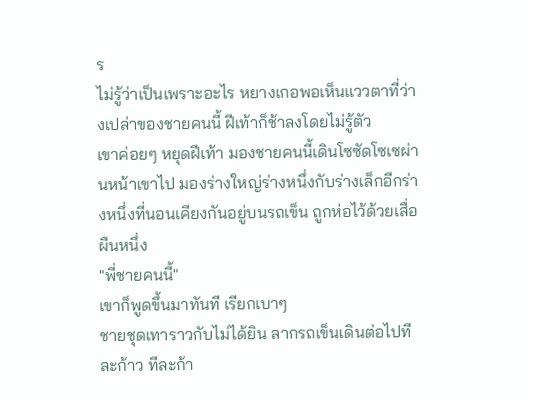ร
ไม่รู้ว่าเป็นเพราะอะไร หยางเกอพอเห็นแววตาที่ว่างเปล่าของชายคนนี้ ฝีเท้าก็ช้าลงโดยไม่รู้ตัว
เขาค่อยๆ หยุดฝีเท้า มองชายคนนี้เดินโซซัดโซเซผ่านหน้าเขาไป มองร่างใหญ่ร่างหนึ่งกับร่างเล็กอีกร่างหนึ่งที่นอนเคียงกันอยู่บนรถเข็น ถูกห่อไว้ด้วยเสื่อผืนหนึ่ง
"พี่ชายคนนี้"
เขาก็พูดขึ้นมาทันที เรียกเบาๆ
ชายชุดเทาราวกับไม่ได้ยิน ลากรถเข็นเดินต่อไปทีละก้าว ทีละก้า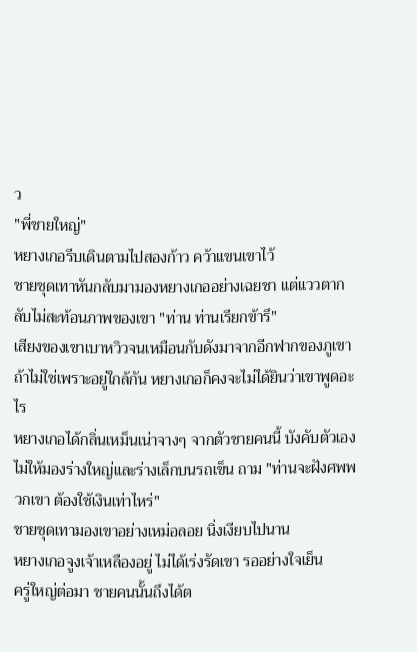ว
"พี่ชายใหญ่"
หยางเกอรีบเดินตามไปสองก้าว คว้าแขนเขาไว้
ชายชุดเทาหันกลับมามองหยางเกออย่างเฉยชา แต่แววตากลับไม่สะท้อนภาพของเขา "ท่าน ท่านเรียกข้ารึ"
เสียงของเขาเบาหวิวจนเหมือนกับดังมาจากอีกฟากของภูเขา ถ้าไม่ใช่เพราะอยู่ใกล้กัน หยางเกอก็คงจะไม่ได้ยินว่าเขาพูดอะไร
หยางเกอได้กลิ่นเหม็นเน่าจางๆ จากตัวชายคนนี้ บังคับตัวเองไม่ให้มองร่างใหญ่และร่างเล็กบนรถเข็น ถาม "ท่านจะฝังศพพวกเขา ต้องใช้เงินเท่าไหร่"
ชายชุดเทามองเขาอย่างเหม่อลอย นิ่งเงียบไปนาน
หยางเกอจูงเจ้าเหลืองอยู่ ไม่ได้เร่งรัดเขา รออย่างใจเย็น
ครู่ใหญ่ต่อมา ชายคนนั้นถึงได้ต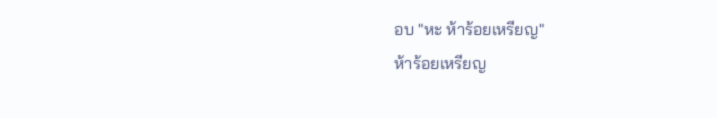อบ "หะ ห้าร้อยเหรียญ"
ห้าร้อยเหรียญ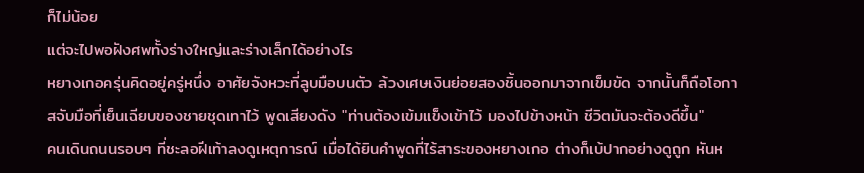ก็ไม่น้อย
แต่จะไปพอฝังศพทั้งร่างใหญ่และร่างเล็กได้อย่างไร
หยางเกอครุ่นคิดอยู่ครู่หนึ่ง อาศัยจังหวะที่ลูบมือบนตัว ล้วงเศษเงินย่อยสองชิ้นออกมาจากเข็มขัด จากนั้นก็ถือโอกาสจับมือที่เย็นเฉียบของชายชุดเทาไว้ พูดเสียงดัง "ท่านต้องเข้มแข็งเข้าไว้ มองไปข้างหน้า ชีวิตมันจะต้องดีขึ้น"
คนเดินถนนรอบๆ ที่ชะลอฝีเท้าลงดูเหตุการณ์ เมื่อได้ยินคำพูดที่ไร้สาระของหยางเกอ ต่างก็เบ้ปากอย่างดูถูก หันห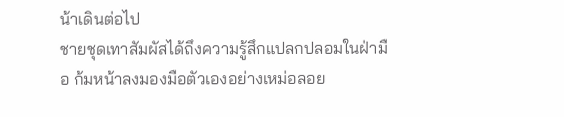น้าเดินต่อไป
ชายชุดเทาสัมผัสได้ถึงความรู้สึกแปลกปลอมในฝ่ามือ ก้มหน้าลงมองมือตัวเองอย่างเหม่อลอย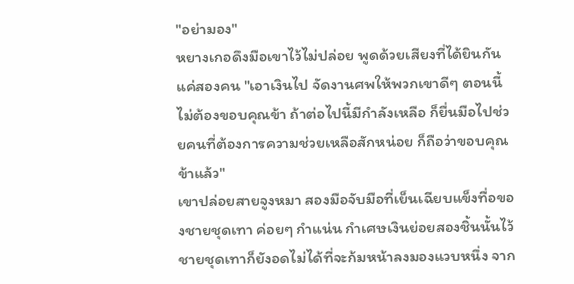"อย่ามอง"
หยางเกอดึงมือเขาไว้ไม่ปล่อย พูดด้วยเสียงที่ได้ยินกันแค่สองคน "เอาเงินไป จัดงานศพให้พวกเขาดีๆ ตอนนี้ไม่ต้องขอบคุณข้า ถ้าต่อไปนี้มีกำลังเหลือ ก็ยื่นมือไปช่วยคนที่ต้องการความช่วยเหลือสักหน่อย ก็ถือว่าขอบคุณข้าแล้ว"
เขาปล่อยสายจูงหมา สองมือจับมือที่เย็นเฉียบแข็งทื่อของชายชุดเทา ค่อยๆ กำแน่น กำเศษเงินย่อยสองชิ้นนั้นไว้
ชายชุดเทาก็ยังอดไม่ได้ที่จะก้มหน้าลงมองแวบหนึ่ง จาก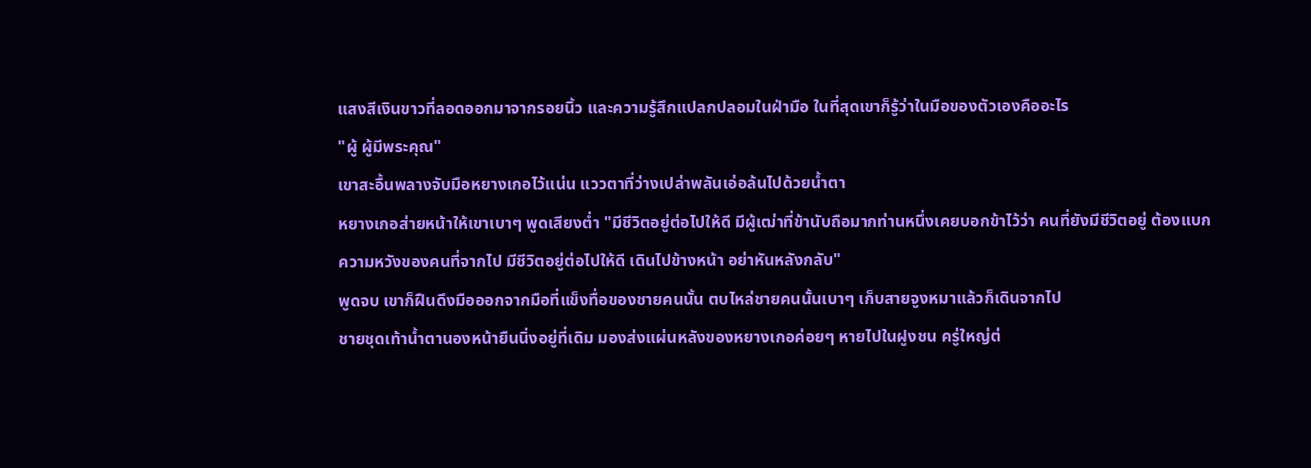แสงสีเงินขาวที่ลอดออกมาจากรอยนิ้ว และความรู้สึกแปลกปลอมในฝ่ามือ ในที่สุดเขาก็รู้ว่าในมือของตัวเองคืออะไร
"ผู้ ผู้มีพระคุณ"
เขาสะอื้นพลางจับมือหยางเกอไว้แน่น แววตาที่ว่างเปล่าพลันเอ่อล้นไปด้วยน้ำตา
หยางเกอส่ายหน้าให้เขาเบาๆ พูดเสียงต่ำ "มีชีวิตอยู่ต่อไปให้ดี มีผู้เฒ่าที่ข้านับถือมากท่านหนึ่งเคยบอกข้าไว้ว่า คนที่ยังมีชีวิตอยู่ ต้องแบกความหวังของคนที่จากไป มีชีวิตอยู่ต่อไปให้ดี เดินไปข้างหน้า อย่าหันหลังกลับ"
พูดจบ เขาก็ฝืนดึงมือออกจากมือที่แข็งทื่อของชายคนนั้น ตบไหล่ชายคนนั้นเบาๆ เก็บสายจูงหมาแล้วก็เดินจากไป
ชายชุดเท้าน้ำตานองหน้ายืนนิ่งอยู่ที่เดิม มองส่งแผ่นหลังของหยางเกอค่อยๆ หายไปในฝูงชน ครู่ใหญ่ต่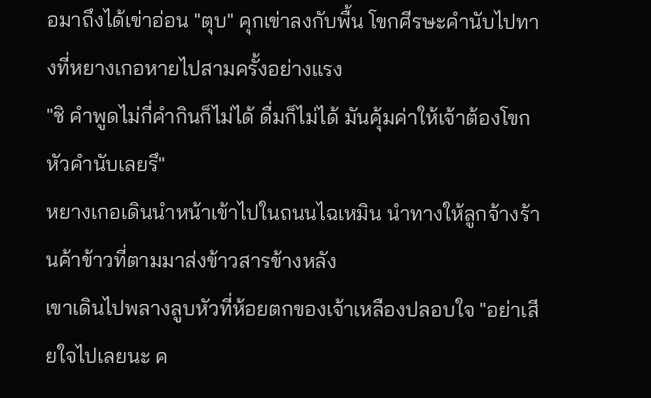อมาถึงได้เข่าอ่อน "ตุบ" คุกเข่าลงกับพื้น โขกศีรษะคำนับไปทางที่หยางเกอหายไปสามครั้งอย่างแรง
"ชิ คำพูดไม่กี่คำกินก็ไม่ได้ ดื่มก็ไม่ได้ มันคุ้มค่าให้เจ้าต้องโขกหัวคำนับเลยรึ"
หยางเกอเดินนำหน้าเข้าไปในถนนไฉเหมิน นำทางให้ลูกจ้างร้านค้าข้าวที่ตามมาส่งข้าวสารข้างหลัง
เขาเดินไปพลางลูบหัวที่ห้อยตกของเจ้าเหลืองปลอบใจ "อย่าเสียใจไปเลยนะ ค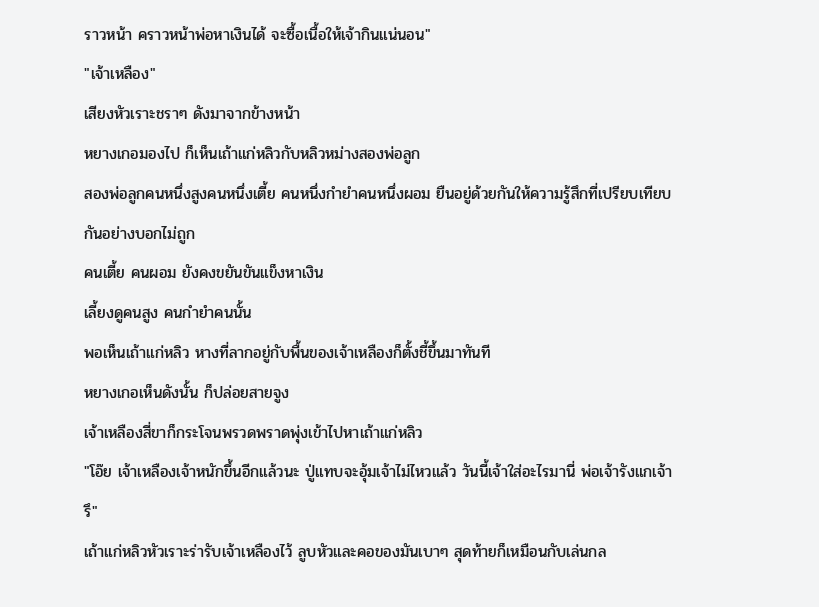ราวหน้า คราวหน้าพ่อหาเงินได้ จะซื้อเนื้อให้เจ้ากินแน่นอน"
"เจ้าเหลือง"
เสียงหัวเราะชราๆ ดังมาจากข้างหน้า
หยางเกอมองไป ก็เห็นเถ้าแก่หลิวกับหลิวหม่างสองพ่อลูก
สองพ่อลูกคนหนึ่งสูงคนหนึ่งเตี้ย คนหนึ่งกำยำคนหนึ่งผอม ยืนอยู่ด้วยกันให้ความรู้สึกที่เปรียบเทียบกันอย่างบอกไม่ถูก
คนเตี้ย คนผอม ยังคงขยันขันแข็งหาเงิน
เลี้ยงดูคนสูง คนกำยำคนนั้น
พอเห็นเถ้าแก่หลิว หางที่ลากอยู่กับพื้นของเจ้าเหลืองก็ตั้งชี้ขึ้นมาทันที
หยางเกอเห็นดังนั้น ก็ปล่อยสายจูง
เจ้าเหลืองสี่ขาก็กระโจนพรวดพราดพุ่งเข้าไปหาเถ้าแก่หลิว
"โอ๊ย เจ้าเหลืองเจ้าหนักขึ้นอีกแล้วนะ ปู่แทบจะอุ้มเจ้าไม่ไหวแล้ว วันนี้เจ้าใส่อะไรมานี่ พ่อเจ้ารังแกเจ้ารึ"
เถ้าแก่หลิวหัวเราะร่ารับเจ้าเหลืองไว้ ลูบหัวและคอของมันเบาๆ สุดท้ายก็เหมือนกับเล่นกล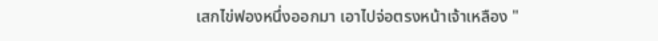เสกไข่ฟองหนึ่งออกมา เอาไปจ่อตรงหน้าเจ้าเหลือง "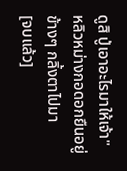ดูสิ ปู่เอาอะไรมาให้เจ้า"
หลิวหม่างกอดอกยืนอยู่ข้างๆ กลิ้งตาไปมา
[จบแล้ว]